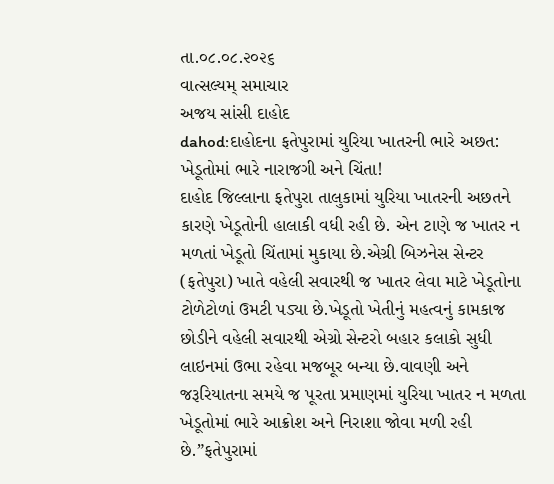તા.૦૮.૦૮.૨૦૨૬
વાત્સલ્યમ્ સમાચાર
અજય સાંસી દાહોદ
dahod:દાહોદના ફતેપુરામાં યુરિયા ખાતરની ભારે અછત: ખેડૂતોમાં ભારે નારાજગી અને ચિંતા!
દાહોદ જિલ્લાના ફતેપુરા તાલુકામાં યુરિયા ખાતરની અછતને કારણે ખેડૂતોની હાલાકી વધી રહી છે. એન ટાણે જ ખાતર ન મળતાં ખેડૂતો ચિંતામાં મુકાયા છે.એગ્રી બિઝનેસ સેન્ટર (ફતેપુરા) ખાતે વહેલી સવારથી જ ખાતર લેવા માટે ખેડૂતોના ટોળેટોળાં ઉમટી પડ્યા છે.ખેડૂતો ખેતીનું મહત્વનું કામકાજ છોડીને વહેલી સવારથી એગ્રો સેન્ટરો બહાર કલાકો સુધી લાઇનમાં ઉભા રહેવા મજબૂર બન્યા છે.વાવણી અને જરૂરિયાતના સમયે જ પૂરતા પ્રમાણમાં યુરિયા ખાતર ન મળતા ખેડૂતોમાં ભારે આક્રોશ અને નિરાશા જોવા મળી રહી છે.”ફતેપુરામાં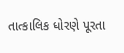તાત્કાલિક ધોરણે પૂરતા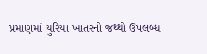પ્રમાણમાં યુરિયા ખાતરનો જથ્થો ઉપલબ્ધ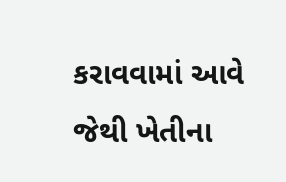કરાવવામાં આવે જેથી ખેતીના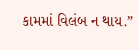કામમાં વિલંબ ન થાય.”